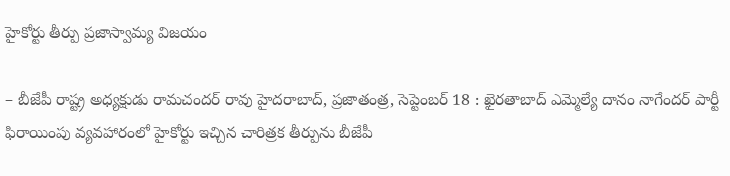హైకోర్టు తీర్పు ప్రజాస్వామ్య విజయం

– బీజేపీ రాష్ట్ర అధ్యక్షుడు రామచందర్ రావు హైదరాబాద్, ప్రజాతంత్ర, సెప్టెంబర్ 18 : ఖైరతాబాద్ ఎమ్మెల్యే దానం నాగేందర్ పార్టీ ఫిరాయింపు వ్యవహారంలో హైకోర్టు ఇచ్చిన చారిత్రక తీర్పును బీజేపీ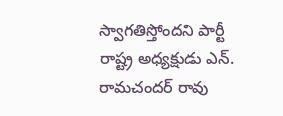స్వాగతిస్తోందని పార్టీ రాష్ట్ర అధ్యక్షుడు ఎన్. రామచందర్ రావు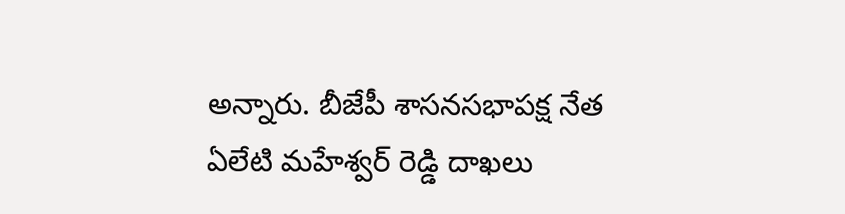అన్నారు. బీజేపీ శాసనసభాపక్ష నేత ఏలేటి మహేశ్వర్ రెడ్డి దాఖలు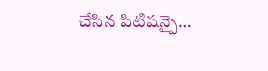చేసిన పిటిషన్పై…